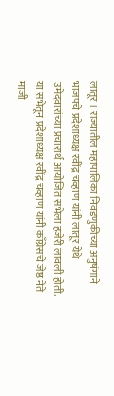लातूर । राज्यातील महापालिका निवडणुकीच्या अनुषंगाने भाजपचे प्रदेशाध्यक्ष रवींद्र चव्हाण यांनी लातूर येथे उमेदवारांच्या प्रचारार्थ आयोजित सभेला हजेरी लावली होती. या सभेतून प्रदेशाध्यक्ष रवींद्र चव्हाण यांनी काँग्रेसचे जेष्ठ नेते माजी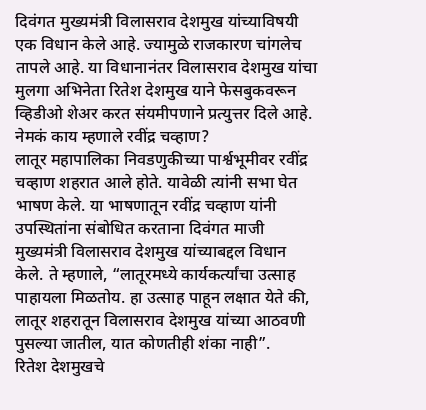दिवंगत मुख्यमंत्री विलासराव देशमुख यांच्याविषयी एक विधान केले आहे. ज्यामुळे राजकारण चांगलेच तापले आहे. या विधानानंतर विलासराव देशमुख यांचा मुलगा अभिनेता रितेश देशमुख याने फेसबुकवरून व्हिडीओ शेअर करत संयमीपणाने प्रत्युत्तर दिले आहे.
नेमकं काय म्हणाले रवींद्र चव्हाण?
लातूर महापालिका निवडणुकीच्या पार्श्वभूमीवर रवींद्र चव्हाण शहरात आले होते. यावेळी त्यांनी सभा घेत भाषण केले. या भाषणातून रवींद्र चव्हाण यांनी उपस्थितांना संबोधित करताना दिवंगत माजी मुख्यमंत्री विलासराव देशमुख यांच्याबद्दल विधान केले. ते म्हणाले, “लातूरमध्ये कार्यकर्त्यांचा उत्साह पाहायला मिळतोय. हा उत्साह पाहून लक्षात येते की, लातूर शहरातून विलासराव देशमुख यांच्या आठवणी पुसल्या जातील, यात कोणतीही शंका नाही”.
रितेश देशमुखचे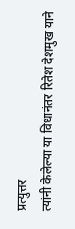प्रत्युत्तर
त्यांनी केलेल्या या विधानंतर रितेश देशमुख याने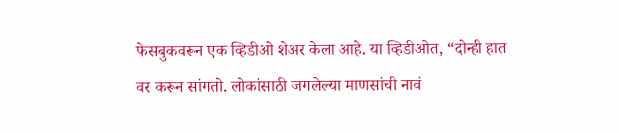फेसबुकवरून एक व्हिडीओ शेअर केला आहे. या व्हिडीओत, “दोन्ही हात वर करून सांगतो. लोकांसाठी जगलेल्या माणसांची नावं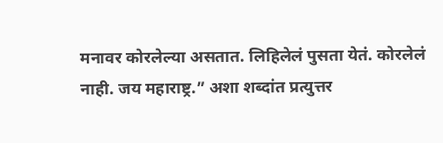मनावर कोरलेल्या असतात. लिहिलेलं पुसता येतं. कोरलेलं नाही. जय महाराष्ट्र.” अशा शब्दांत प्रत्युत्तर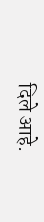दिले आहे.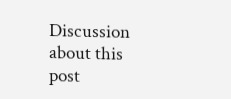Discussion about this post